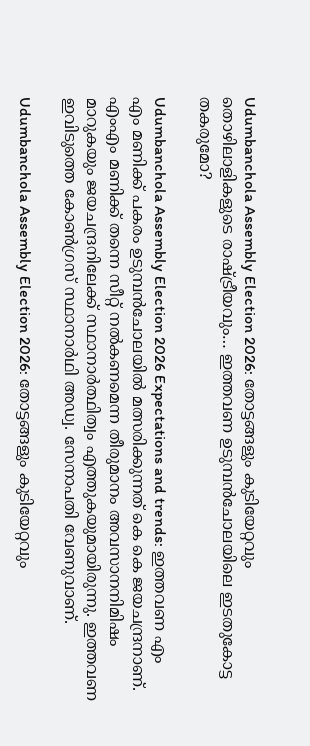Udumbanchola Assembly Election 2026: തോട്ടങ്ങളും കുടിയേറ്റവും തൊഴിലാളികളുടെ രാഷ്ട്രീയവും… ഇത്തവണ ഉടുമ്പൻചോലയിലെ ഇടതുകോട്ട തകരുമോ?

Udumbanchola Assembly Election 2026 Expectations and trends: ഇത്തവണ എം എം മണിക്ക് പകരം ഉടുമ്പൻചോലയിൽ മത്സരിക്കുന്നത് കെ കെ ജയചന്ദ്രനാണ്. എംഎം മണിക്ക് തന്നെ സീറ്റ് നൽകണമെന്ന തീരുമാനം അവസാനനിമിഷം മാറുകയും ജയചന്ദ്രനിലേക്ക് സ്ഥാനാർത്ഥിത്വം എത്തുകയുമായിരുന്നു. ഇത്തവണ ഇവിടുത്തെ കോൺഗ്രസ് സ്ഥാനാർഥി അഡ്വ. സേനാപതി വേണുവാണ്‌.

Udumbanchola Assembly Election 2026: തോട്ടങ്ങളും കുടിയേറ്റവും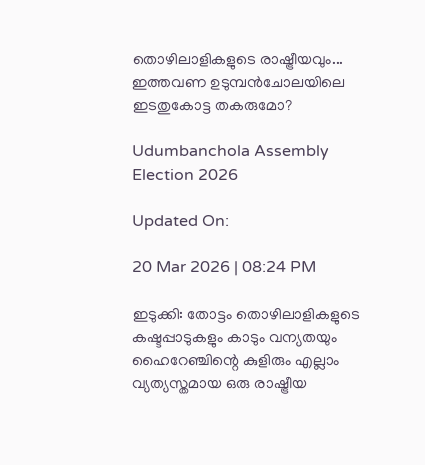തൊഴിലാളികളുടെ രാഷ്ട്രീയവും... ഇത്തവണ ഉടുമ്പൻചോലയിലെ ഇടതുകോട്ട തകരുമോ?

Udumbanchola Assembly Election 2026

Updated On:

20 Mar 2026 | 08:24 PM

ഇടുക്കി: തോട്ടം തൊഴിലാളികളുടെ കഷ്ടപ്പാടുകളും കാടും വന്യതയും ഹൈറേഞ്ചിന്റെ കുളിരും എല്ലാം വ്യത്യസ്തമായ ഒരു രാഷ്ട്രീയ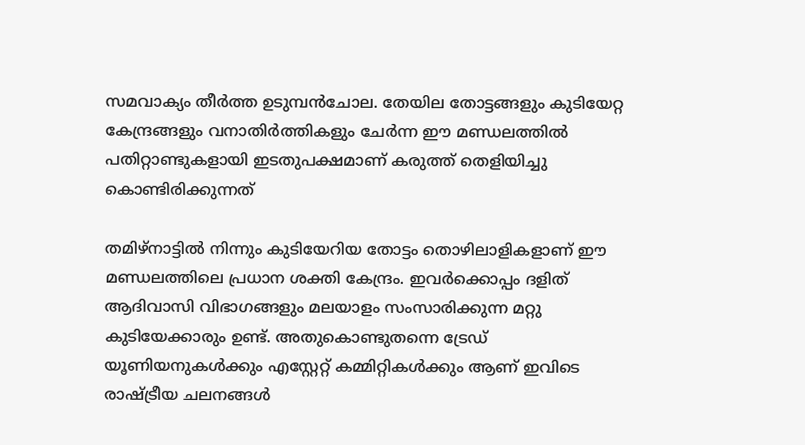സമവാക്യം തീർത്ത ഉടുമ്പൻചോല. തേയില തോട്ടങ്ങളും കുടിയേറ്റ കേന്ദ്രങ്ങളും വനാതിർത്തികളും ചേർന്ന ഈ മണ്ഡലത്തിൽ പതിറ്റാണ്ടുകളായി ഇടതുപക്ഷമാണ് കരുത്ത് തെളിയിച്ചു കൊണ്ടിരിക്കുന്നത്

തമിഴ്നാട്ടിൽ നിന്നും കുടിയേറിയ തോട്ടം തൊഴിലാളികളാണ് ഈ മണ്ഡലത്തിലെ പ്രധാന ശക്തി കേന്ദ്രം. ഇവർക്കൊപ്പം ദളിത് ആദിവാസി വിഭാഗങ്ങളും മലയാളം സംസാരിക്കുന്ന മറ്റു കുടിയേക്കാരും ഉണ്ട്. അതുകൊണ്ടുതന്നെ ട്രേഡ് യൂണിയനുകൾക്കും എസ്റ്റേറ്റ് കമ്മിറ്റികൾക്കും ആണ് ഇവിടെ രാഷ്ട്രീയ ചലനങ്ങൾ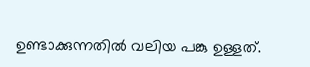ഉണ്ടാക്കുന്നതിൽ വലിയ പങ്കു ഉള്ളത്.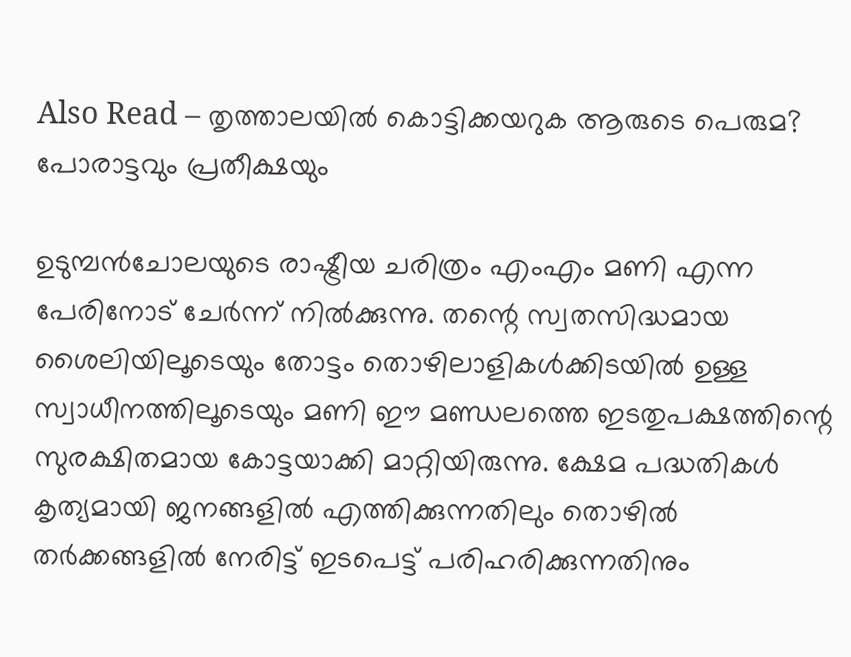Also Read – തൃത്താലയിൽ കൊട്ടിക്കയറുക ആരുടെ പെരുമ? പോരാട്ടവും പ്രതീക്ഷയും

ഉടുമ്പൻചോലയുടെ രാഷ്ട്രീയ ചരിത്രം എംഎം മണി എന്ന പേരിനോട് ചേർന്ന് നിൽക്കുന്നു. തന്റെ സ്വതസിദ്ധമായ ശൈലിയിലൂടെയും തോട്ടം തൊഴിലാളികൾക്കിടയിൽ ഉള്ള സ്വാധീനത്തിലൂടെയും മണി ഈ മണ്ഡലത്തെ ഇടതുപക്ഷത്തിന്റെ സുരക്ഷിതമായ കോട്ടയാക്കി മാറ്റിയിരുന്നു. ക്ഷേമ പദ്ധതികൾ കൃത്യമായി ജനങ്ങളിൽ എത്തിക്കുന്നതിലും തൊഴിൽ തർക്കങ്ങളിൽ നേരിട്ട് ഇടപെട്ട് പരിഹരിക്കുന്നതിനും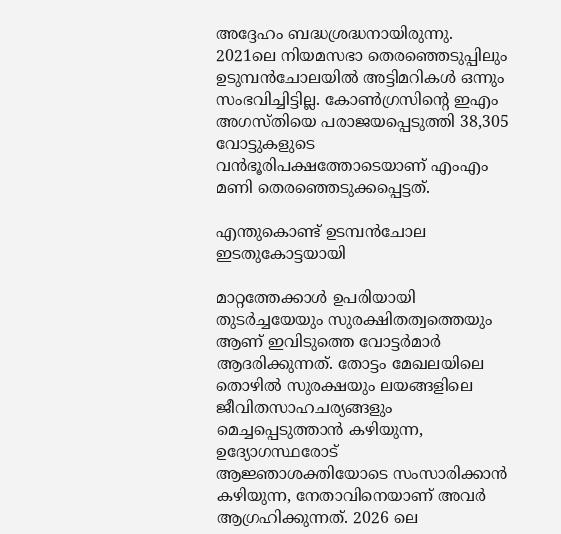അദ്ദേഹം ബദ്ധശ്രദ്ധനായിരുന്നു. 2021ലെ നിയമസഭാ തെരഞ്ഞെടുപ്പിലും ഉടുമ്പൻചോലയിൽ അട്ടിമറികൾ ഒന്നും സംഭവിച്ചിട്ടില്ല. കോൺഗ്രസിന്റെ ഇഎം അഗസ്തിയെ പരാജയപ്പെടുത്തി 38,305 വോട്ടുകളുടെ വൻഭൂരിപക്ഷത്തോടെയാണ് എംഎം മണി തെരഞ്ഞെടുക്കപ്പെട്ടത്.

എന്തുകൊണ്ട് ഉടമ്പൻചോല ഇടതുകോട്ടയായി

മാറ്റത്തേക്കാൾ ഉപരിയായി തുടർച്ചയേയും സുരക്ഷിതത്വത്തെയും ആണ് ഇവിടുത്തെ വോട്ടർമാർ ആദരിക്കുന്നത്. തോട്ടം മേഖലയിലെ തൊഴിൽ സുരക്ഷയും ലയങ്ങളിലെ ജീവിതസാഹചര്യങ്ങളും മെച്ചപ്പെടുത്താൻ കഴിയുന്ന, ഉദ്യോഗസ്ഥരോട് ആജ്ഞാശക്തിയോടെ സംസാരിക്കാൻ കഴിയുന്ന, നേതാവിനെയാണ് അവർ ആഗ്രഹിക്കുന്നത്. 2026 ലെ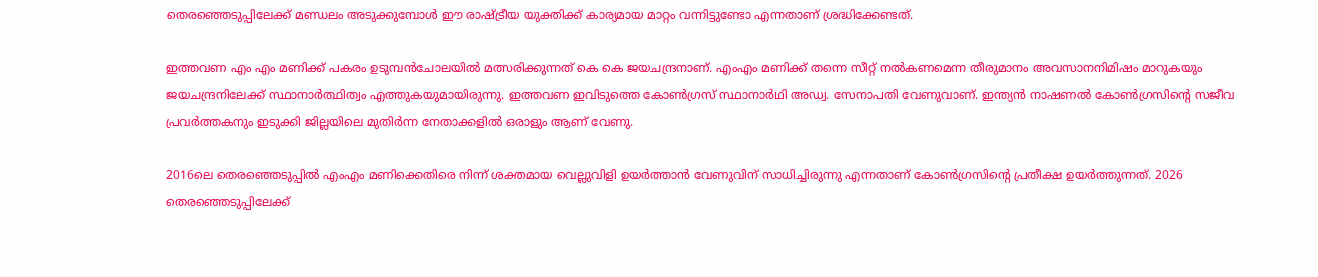തെരഞ്ഞെടുപ്പിലേക്ക് മണ്ഡലം അടുക്കുമ്പോൾ ഈ രാഷ്ട്രീയ യുക്തിക്ക് കാര്യമായ മാറ്റം വന്നിട്ടുണ്ടോ എന്നതാണ് ശ്രദ്ധിക്കേണ്ടത്.

ഇത്തവണ എം എം മണിക്ക് പകരം ഉടുമ്പൻചോലയിൽ മത്സരിക്കുന്നത് കെ കെ ജയചന്ദ്രനാണ്. എംഎം മണിക്ക് തന്നെ സീറ്റ് നൽകണമെന്ന തീരുമാനം അവസാനനിമിഷം മാറുകയും ജയചന്ദ്രനിലേക്ക് സ്ഥാനാർത്ഥിത്വം എത്തുകയുമായിരുന്നു. ഇത്തവണ ഇവിടുത്തെ കോൺഗ്രസ് സ്ഥാനാർഥി അഡ്വ. സേനാപതി വേണുവാണ്‌. ഇന്ത്യൻ നാഷണൽ കോൺഗ്രസിന്റെ സജീവ പ്രവർത്തകനും ഇടുക്കി ജില്ലയിലെ മുതിർന്ന നേതാക്കളിൽ ഒരാളും ആണ് വേണു.

2016ലെ തെരഞ്ഞെടുപ്പിൽ എംഎം മണിക്കെതിരെ നിന്ന് ശക്തമായ വെല്ലുവിളി ഉയർത്താൻ വേണുവിന് സാധിച്ചിരുന്നു എന്നതാണ് കോൺഗ്രസിന്റെ പ്രതീക്ഷ ഉയർത്തുന്നത്. 2026 തെരഞ്ഞെടുപ്പിലേക്ക്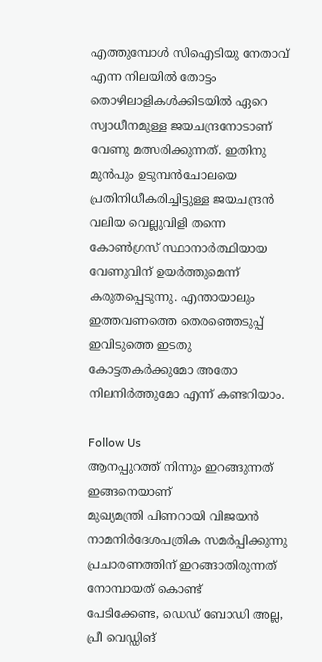എത്തുമ്പോൾ സിഐടിയു നേതാവ് എന്ന നിലയിൽ തോട്ടം തൊഴിലാളികൾക്കിടയിൽ ഏറെ സ്വാധീനമുള്ള ജയചന്ദ്രനോടാണ് വേണു മത്സരിക്കുന്നത്. ഇതിനു മുൻപും ഉടുമ്പൻചോലയെ പ്രതിനിധീകരിച്ചിട്ടുള്ള ജയചന്ദ്രൻ വലിയ വെല്ലുവിളി തന്നെ കോൺഗ്രസ് സ്ഥാനാർത്ഥിയായ വേണുവിന് ഉയർത്തുമെന്ന് കരുതപ്പെടുന്നു. എന്തായാലും ഇത്തവണത്തെ തെരഞ്ഞെടുപ്പ് ഇവിടുത്തെ ഇടതു കോട്ടതകർക്കുമോ അതോ നിലനിർത്തുമോ എന്ന് കണ്ടറിയാം.

Follow Us
ആനപ്പുറത്ത് നിന്നും ഇറങ്ങുന്നത് ഇങ്ങനെയാണ്
മുഖ്യമന്ത്രി പിണറായി വിജയൻ നാമനിർദേശപത്രിക സമർപ്പിക്കുന്നു
പ്രചാരണത്തിന് ഇറങ്ങാതിരുന്നത് നോമ്പായത് കൊണ്ട്
പേടിക്കേണ്ട, ഡെഡ് ബോഡി അല്ല, പ്രീ വെഡ്ഡിങ്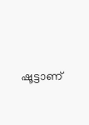ഷൂട്ടാണ്